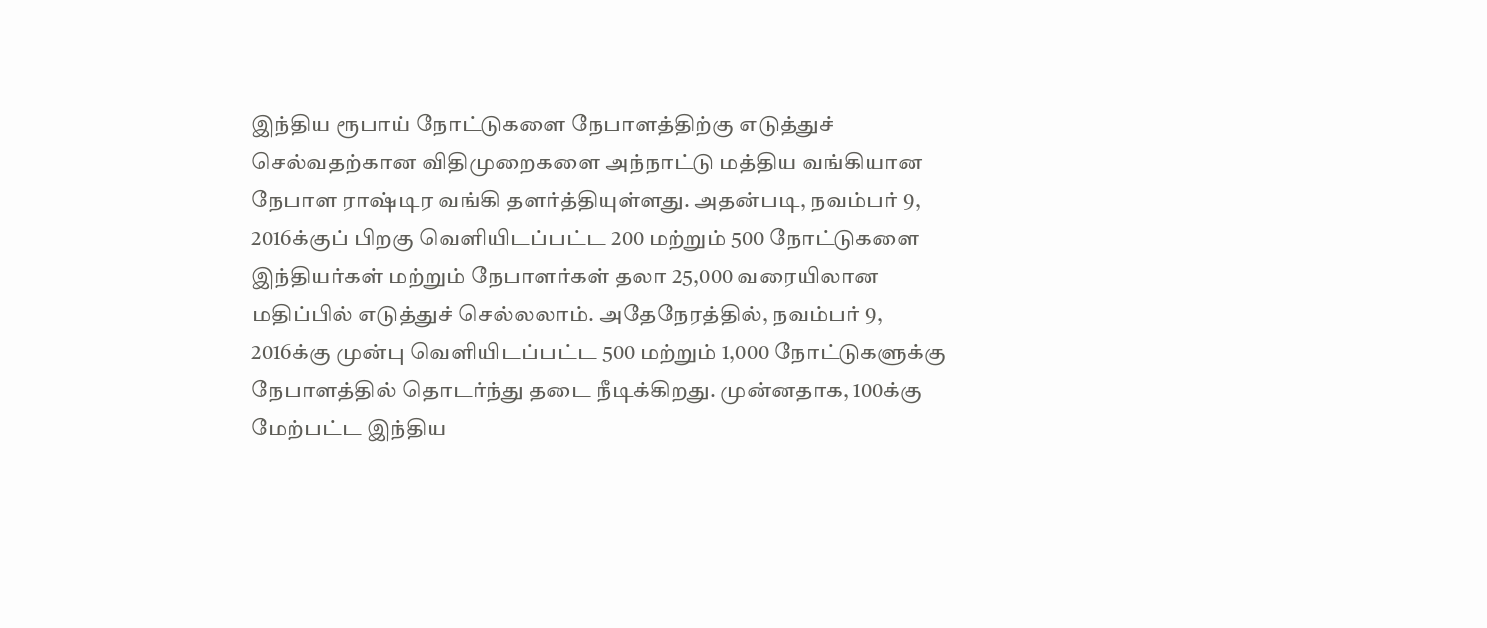இந்திய ரூபாய் நோட்டுகளை நேபாளத்திற்கு எடுத்துச் செல்வதற்கான விதிமுறைகளை அந்நாட்டு மத்திய வங்கியான நேபாள ராஷ்டிர வங்கி தளர்த்தியுள்ளது. அதன்படி, நவம்பர் 9, 2016க்குப் பிறகு வெளியிடப்பட்ட 200 மற்றும் 500 நோட்டுகளை இந்தியர்கள் மற்றும் நேபாளர்கள் தலா 25,000 வரையிலான மதிப்பில் எடுத்துச் செல்லலாம். அதேநேரத்தில், நவம்பர் 9, 2016க்கு முன்பு வெளியிடப்பட்ட 500 மற்றும் 1,000 நோட்டுகளுக்கு நேபாளத்தில் தொடர்ந்து தடை நீடிக்கிறது. முன்னதாக, 100க்கு மேற்பட்ட இந்திய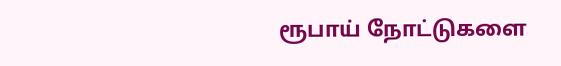ரூபாய் நோட்டுகளை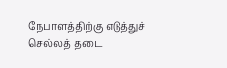நேபாளத்திற்கு எடுத்துச் செல்லத் தடை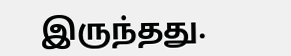இருந்தது.